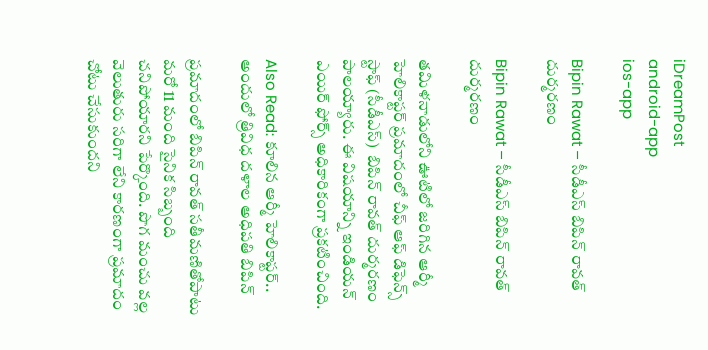iDreamPost
android-app
ios-app

Bipin Rawat – సీడీఎస్‌ బిపిన్‌ రావత్‌ దుర్మరణం

Bipin Rawat – సీడీఎస్‌ బిపిన్‌ రావత్‌ దుర్మరణం

తమిళనాడులోని ఊటిలో జరిగిన ఆర్మీ హెలికాప్టర్‌ ప్రమాదంలో చీఫ్ ఆఫ్ డిఫెన్స్ స్టాఫ్ (సీడీఎస్)  బిపిన్‌ రావత్‌ దుర్మరణం పాలయ్యారు. ఈ విషయాన్ని ఇండియన్‌ ఎయిర్‌ ఫోర్స్‌ అధికారికంగా ప్రకటించింది.

Also Read: కూలిన ఆర్మీ హెలికాప్టర్‌.. అందులో త్రివిధ దళాల అధిపతి బిపిన్‌

ప్రమాదంలో బిపిన్‌ రావత్‌ సతీమణితోపాటు మరో 11 మంది సైనిక సిబ్బంది చనిపోయారని పేర్కొంది. పొగ మంచు వల్ల వెలుతురు సరిగా లేని కారణంగా ప్రమాదం చోటు చేసుకుందని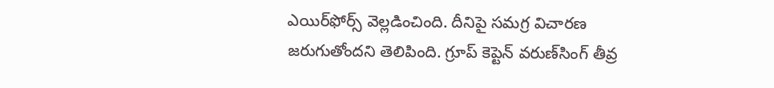ఎయిర్‌ఫోర్స్‌ వెల్లడించింది. దీనిపై సమగ్ర విచారణ జరుగుతోందని తెలిపింది. గ్రూప్‌ కెప్టెన్‌ వరుణ్‌సింగ్‌ తీవ్ర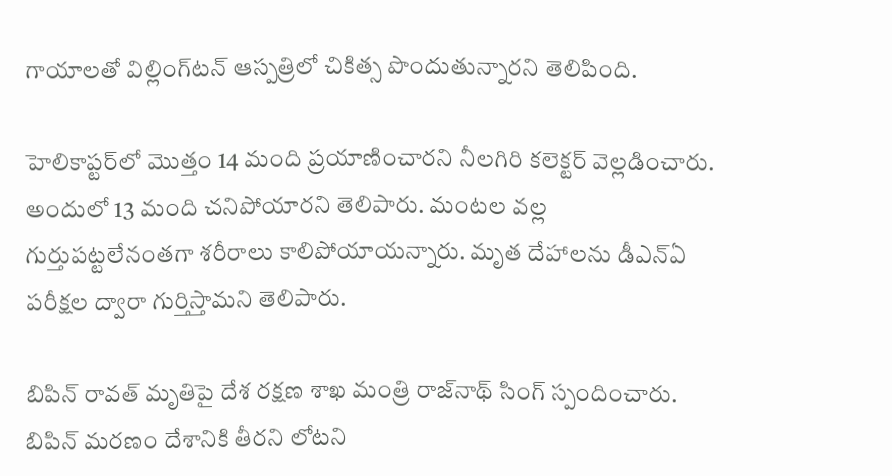గాయాలతో విల్లింగ్‌టన్‌ ఆస్పత్రిలో చికిత్స పొందుతున్నారని తెలిపింది.

హెలికాప్టర్‌లో మొత్తం 14 మంది ప్రయాణించారని నీలగిరి కలెక్టర్‌ వెల్లడించారు. అందులో 13 మంది చనిపోయారని తెలిపారు. మంటల వల్ల గుర్తుపట్టలేనంతగా శరీరాలు కాలిపోయాయన్నారు. మృత దేహాలను డీఎన్‌ఏ పరీక్షల ద్వారా గుర్తిస్తామని తెలిపారు.

బిపిన్‌ రావత్‌ మృతిపై దేశ రక్షణ శాఖ మంత్రి రాజ్‌నాథ్‌ సింగ్‌ స్పందించారు. బిపిన్‌ మరణం దేశానికి తీరని లోటని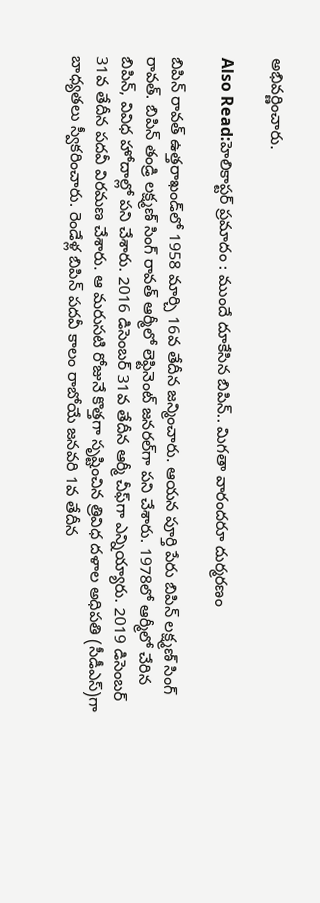అభివర్ణించారు.

Also Read:హెలికాప్టర్‌ ప్రమాదం : ముందే దూకేసిన బిపిన్‌.. మిగతా వారందరూ దుర్మరణం

బిపిన్‌ రావత్‌ ఉత్తరాఖండ్‌లో 1958 మార్చి 16వ తేదీన జన్మించారు. ఆయన పూర్తి పేరు బిపిన్‌ లక్ష్మణ్‌ సింగ్‌ రావత్‌. బిపిన్‌ తండ్రి లక్ష్మణ్‌ సింగ్‌ రావత్‌ ఆర్మీలో లెఫ్టినెంట్‌ జనరల్‌గా పని చేశారు. 1978లో ఆర్మీలో చేరిన బిపిన్, వివిధ హోదాల్లో పని చేశారు. 2016 డిసెంబర్‌ 31వ తేదీన ఆర్మీ చీఫ్‌గా ఎన్నియ్యారు. 2019 డిసెంబర్‌ 31వ తేదీన పదవీ విరమణ చేశారు. ఆ మరుసటి రోజునే కొత్తగా సృష్టించిన త్రివిధ దళాల అధిపతి (సీడీఎస్‌)గా బాధ్యతలు స్వీకరించారు. రెండేళ్ల బిపిన్‌ పదవీ కాలం రాబోయే జనవరి 1వ తేదీన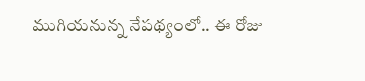ముగియనున్న నేపథ్యంలో.. ఈ రోజు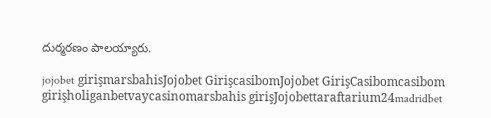దుర్మరణం పాలయ్యారు.

jojobet girişmarsbahisJojobet GirişcasibomJojobet GirişCasibomcasibom girişholiganbetvaycasinomarsbahis girişJojobettaraftarium24madridbet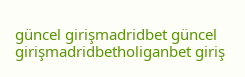güncel girişmadridbet güncel girişmadridbetholiganbet giriş